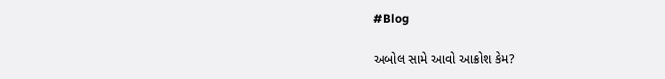#Blog

અબોલ સામે આવો આક્રોશ કેમ?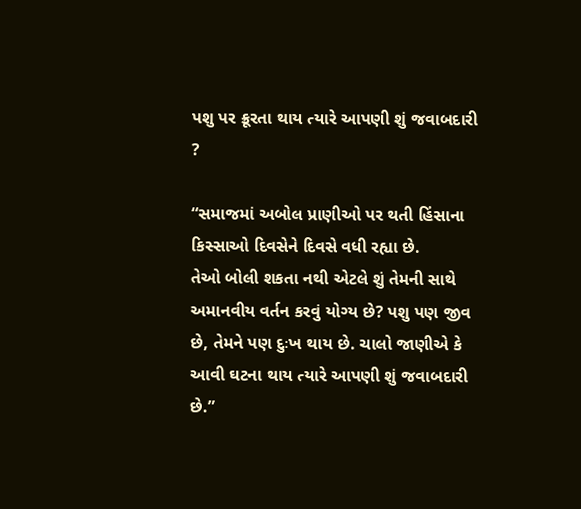પશુ પર ક્રૂરતા થાય ત્યારે આપણી શું જવાબદારી ?

“સમાજમાં અબોલ પ્રાણીઓ પર થતી હિંસાના કિસ્સાઓ દિવસેને દિવસે વધી રહ્યા છે.
તેઓ બોલી શકતા નથી એટલે શું તેમની સાથે અમાનવીય વર્તન કરવું યોગ્ય છે? પશુ પણ જીવ છે, તેમને પણ દુઃખ થાય છે. ચાલો જાણીએ કે આવી ઘટના થાય ત્યારે આપણી શું જવાબદારી છે.”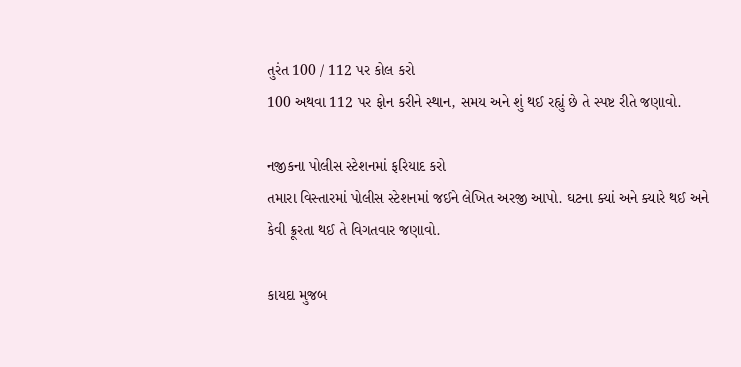તુરંત 100 / 112 પર કોલ કરો
100 અથવા 112 પર ફોન કરીને સ્થાન, સમય અને શું થઈ રહ્યું છે તે સ્પષ્ટ રીતે જણાવો.

નજીકના પોલીસ સ્ટેશનમાં ફરિયાદ કરો
તમારા વિસ્તારમાં પોલીસ સ્ટેશનમાં જઈને લેખિત અરજી આપો. ઘટના ક્યાં અને ક્યારે થઈ અને કેવી ક્રૂરતા થઈ તે વિગતવાર જણાવો.

કાયદા મુજબ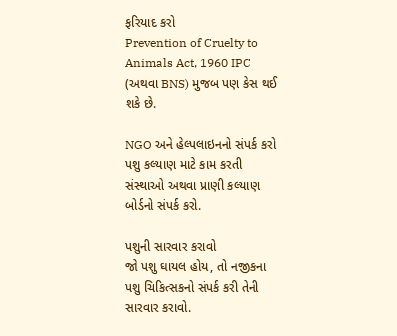ફરિયાદ કરો
Prevention of Cruelty to Animals Act, 1960 IPC (અથવા BNS) મુજબ પણ કેસ થઈ શકે છે.

NGO અને હેલ્પલાઇનનો સંપર્ક કરો
પશુ કલ્યાણ માટે કામ કરતી સંસ્થાઓ અથવા પ્રાણી કલ્યાણ બોર્ડનો સંપર્ક કરો.

પશુની સારવાર કરાવો
જો પશુ ઘાયલ હોય, તો નજીકના પશુ ચિકિત્સકનો સંપર્ક કરી તેની સારવાર કરાવો.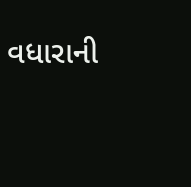વધારાની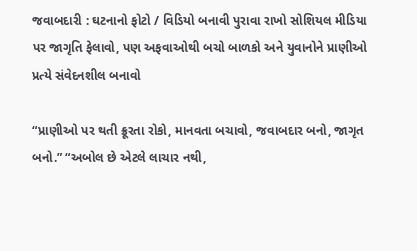જવાબદારી : ઘટનાનો ફોટો / વિડિયો બનાવી પુરાવા રાખો સોશિયલ મીડિયા પર જાગૃતિ ફેલાવો, પણ અફવાઓથી બચો બાળકો અને યુવાનોને પ્રાણીઓ પ્રત્યે સંવેદનશીલ બનાવો

“પ્રાણીઓ પર થતી ક્રૂરતા રોકો, માનવતા બચાવો, જવાબદાર બનો, જાગૃત બનો.” “અબોલ છે એટલે લાચાર નથી,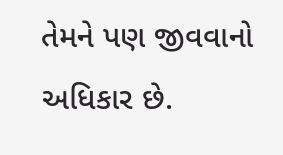તેમને પણ જીવવાનો અધિકાર છે.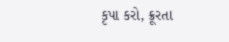કૃપા કરો, ક્રૂરતા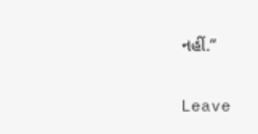નહીં.”

Leave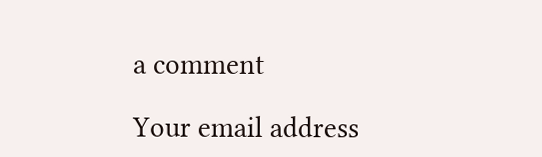a comment

Your email address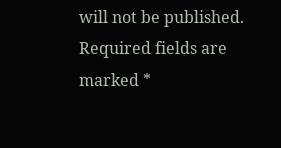will not be published. Required fields are marked *